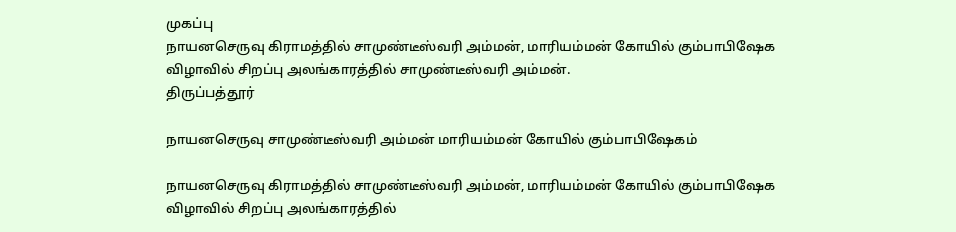முகப்பு
நாயனசெருவு கிராமத்தில் சாமுண்டீஸ்வரி அம்மன், மாரியம்மன் கோயில் கும்பாபிஷேக விழாவில் சிறப்பு அலங்காரத்தில் சாமுண்டீஸ்வரி அம்மன்.
திருப்பத்தூர்

நாயனசெருவு சாமுண்டீஸ்வரி அம்மன் மாரியம்மன் கோயில் கும்பாபிஷேகம்

நாயனசெருவு கிராமத்தில் சாமுண்டீஸ்வரி அம்மன், மாரியம்மன் கோயில் கும்பாபிஷேக விழாவில் சிறப்பு அலங்காரத்தில்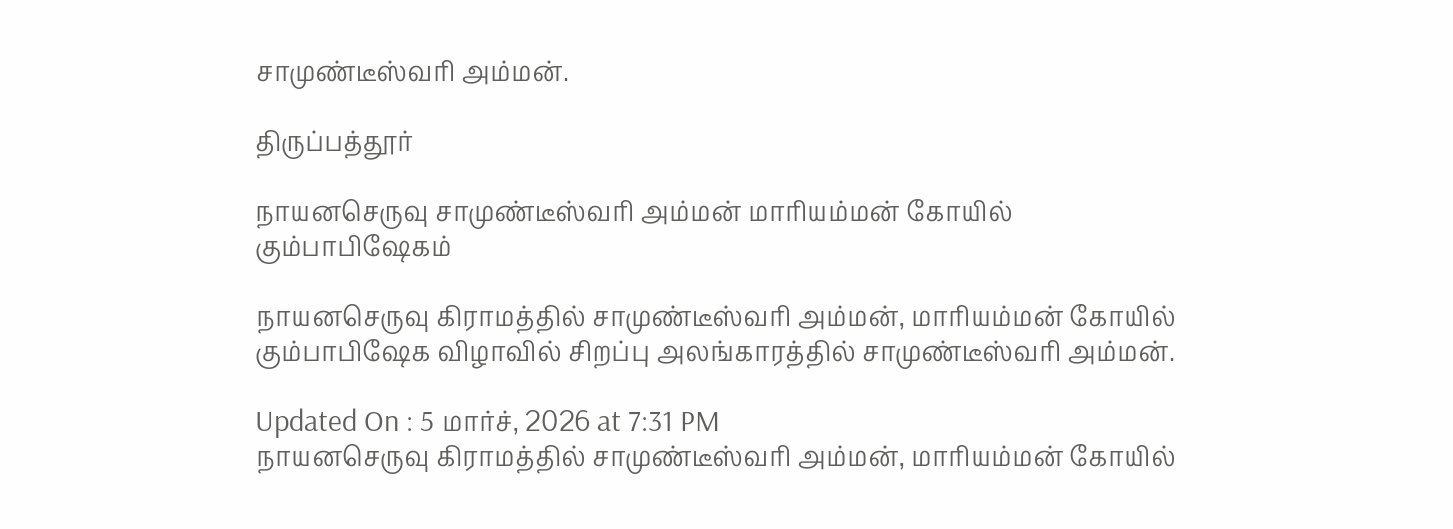சாமுண்டீஸ்வரி அம்மன்.

திருப்பத்தூர்

நாயனசெருவு சாமுண்டீஸ்வரி அம்மன் மாரியம்மன் கோயில் கும்பாபிஷேகம்

நாயனசெருவு கிராமத்தில் சாமுண்டீஸ்வரி அம்மன், மாரியம்மன் கோயில் கும்பாபிஷேக விழாவில் சிறப்பு அலங்காரத்தில் சாமுண்டீஸ்வரி அம்மன்.

Updated On : 5 மார்ச், 2026 at 7:31 PM
நாயனசெருவு கிராமத்தில் சாமுண்டீஸ்வரி அம்மன், மாரியம்மன் கோயில்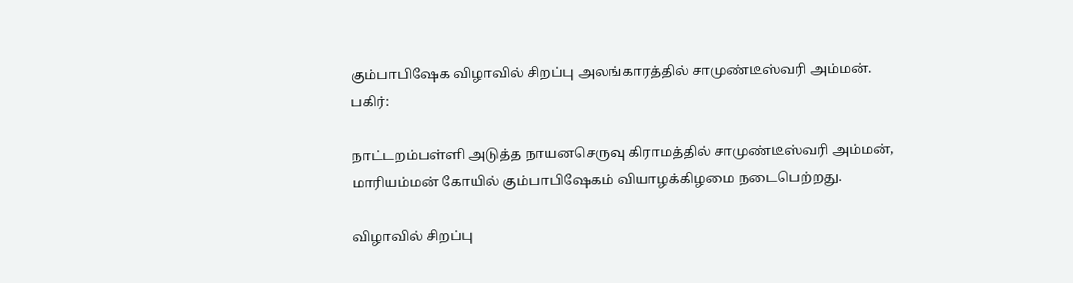கும்பாபிஷேக விழாவில் சிறப்பு அலங்காரத்தில் சாமுண்டீஸ்வரி அம்மன்.
பகிர்:

நாட்டறம்பள்ளி அடுத்த நாயனசெருவு கிராமத்தில் சாமுண்டீஸ்வரி அம்மன், மாரியம்மன் கோயில் கும்பாபிஷேகம் வியாழக்கிழமை நடைபெற்றது.

விழாவில் சிறப்பு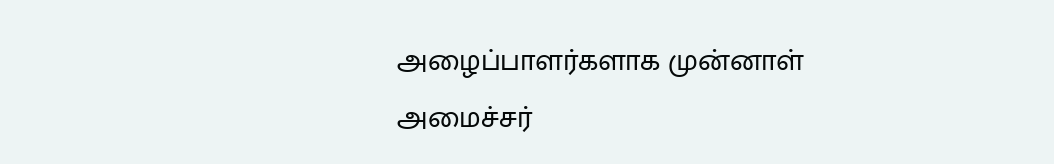அழைப்பாளர்களாக முன்னாள் அமைச்சர்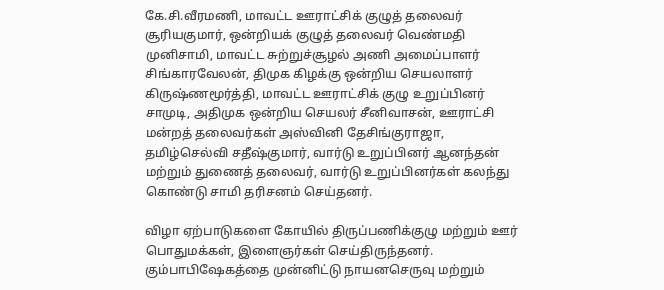கே.சி.வீரமணி, மாவட்ட ஊராட்சிக் குழுத் தலைவர் சூரியகுமார், ஒன்றியக் குழுத் தலைவர் வெண்மதி முனிசாமி, மாவட்ட சுற்றுச்சூழல் அணி அமைப்பாளர் சிங்காரவேலன், திமுக கிழக்கு ஒன்றிய செயலாளர் கிருஷ்ணமூர்த்தி, மாவட்ட ஊராட்சிக் குழு உறுப்பினர் சாமுடி, அதிமுக ஒன்றிய செயலர் சீனிவாசன், ஊராட்சி மன்றத் தலைவர்கள் அஸ்வினி தேசிங்குராஜா, தமிழ்செல்வி சதீஷ்குமார், வார்டு உறுப்பினர் ஆனந்தன் மற்றும் துணைத் தலைவர், வார்டு உறுப்பினர்கள் கலந்து கொண்டு சாமி தரிசனம் செய்தனர்.

விழா ஏற்பாடுகளை கோயில் திருப்பணிக்குழு மற்றும் ஊர் பொதுமக்கள், இளைஞர்கள் செய்திருந்தனர். கும்பாபிஷேகத்தை முன்னிட்டு நாயனசெருவு மற்றும்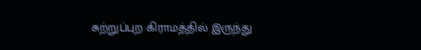சுற்றுப்புற கிராமத்தில் இருந்து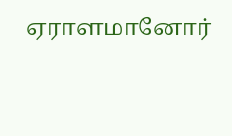ஏராளமானோர்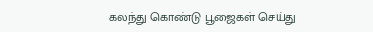கலந்து கொண்டு பூஜைகள் செய்து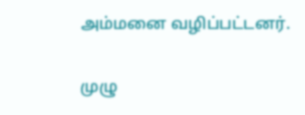அம்மனை வழிப்பட்டனர்.

முழு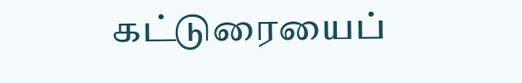கட்டுரையைப்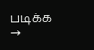படிக்க →